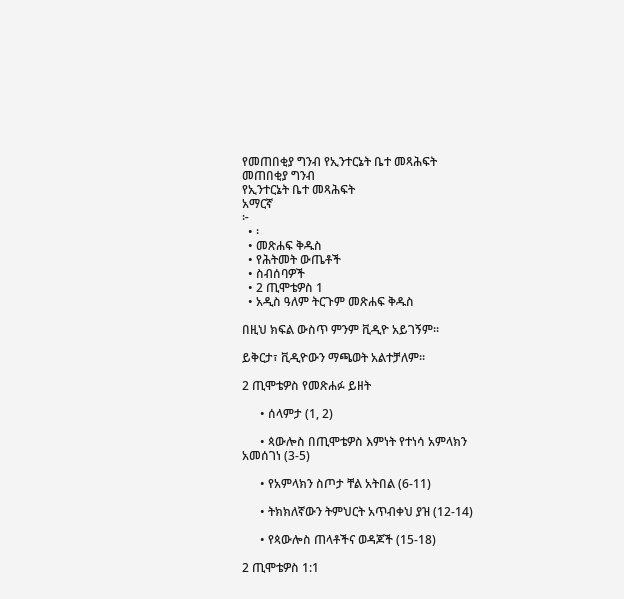የመጠበቂያ ግንብ የኢንተርኔት ቤተ መጻሕፍት
መጠበቂያ ግንብ
የኢንተርኔት ቤተ መጻሕፍት
አማርኛ
፦
  • ፡
  • መጽሐፍ ቅዱስ
  • የሕትመት ውጤቶች
  • ስብሰባዎች
  • 2 ጢሞቴዎስ 1
  • አዲስ ዓለም ትርጉም መጽሐፍ ቅዱስ

በዚህ ክፍል ውስጥ ምንም ቪዲዮ አይገኝም።

ይቅርታ፣ ቪዲዮውን ማጫወት አልተቻለም።

2 ጢሞቴዎስ የመጽሐፉ ይዘት

      • ሰላምታ (1, 2)

      • ጳውሎስ በጢሞቴዎስ እምነት የተነሳ አምላክን አመሰገነ (3-5)

      • የአምላክን ስጦታ ቸል አትበል (6-11)

      • ትክክለኛውን ትምህርት አጥብቀህ ያዝ (12-14)

      • የጳውሎስ ጠላቶችና ወዳጆች (15-18)

2 ጢሞቴዎስ 1:1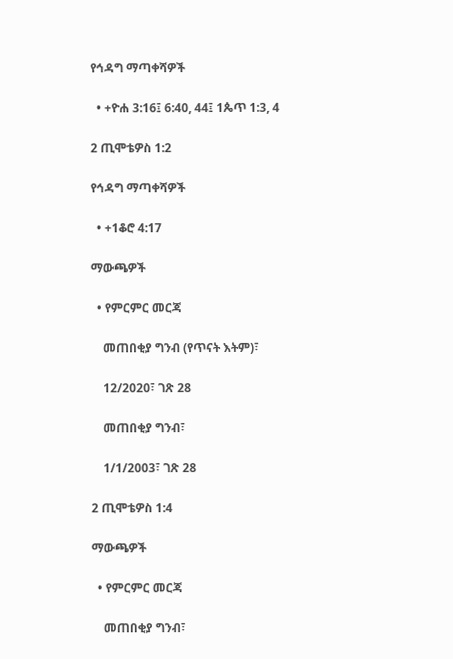የኅዳግ ማጣቀሻዎች

  • +ዮሐ 3:16፤ 6:40, 44፤ 1ጴጥ 1:3, 4

2 ጢሞቴዎስ 1:2

የኅዳግ ማጣቀሻዎች

  • +1ቆሮ 4:17

ማውጫዎች

  • የምርምር መርጃ

    መጠበቂያ ግንብ (የጥናት እትም)፣

    12/2020፣ ገጽ 28

    መጠበቂያ ግንብ፣

    1/1/2003፣ ገጽ 28

2 ጢሞቴዎስ 1:4

ማውጫዎች

  • የምርምር መርጃ

    መጠበቂያ ግንብ፣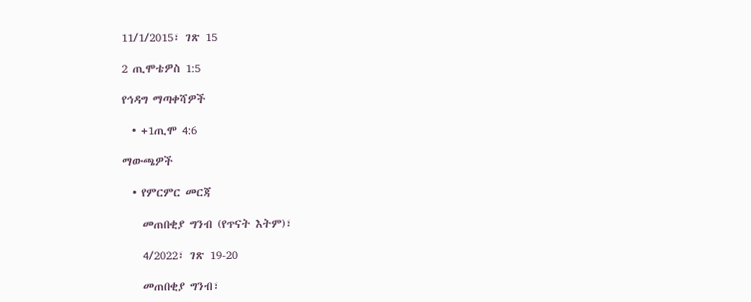11/1/2015፣ ገጽ 15

2 ጢሞቴዎስ 1:5

የኅዳግ ማጣቀሻዎች

  • +1ጢሞ 4:6

ማውጫዎች

  • የምርምር መርጃ

    መጠበቂያ ግንብ (የጥናት እትም)፣

    4/2022፣ ገጽ 19-20

    መጠበቂያ ግንብ፣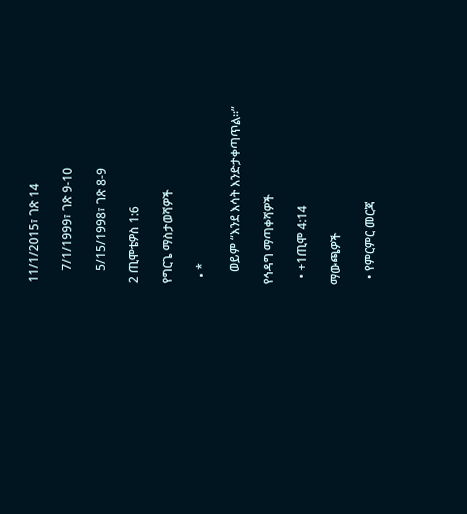11/1/2015፣ ገጽ 14

    7/1/1999፣ ገጽ 9-10

    5/15/1998፣ ገጽ 8-9

2 ጢሞቴዎስ 1:6

የግርጌ ማስታወሻዎች

  • *

    ወይም “እንደ እሳት እንድታቀጣጥል።”

የኅዳግ ማጣቀሻዎች

  • +1ጢሞ 4:14

ማውጫዎች

  • የምርምር መርጃ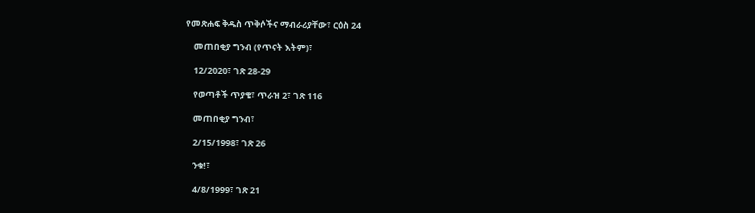የመጽሐፍ ቅዱስ ጥቅሶችና ማብራሪያቸው፣ ርዕስ 24

    መጠበቂያ ግንብ (የጥናት እትም)፣

    12/2020፣ ገጽ 28-29

    የወጣቶች ጥያቄ፣ ጥራዝ 2፣ ገጽ 116

    መጠበቂያ ግንብ፣

    2/15/1998፣ ገጽ 26

    ንቁ!፣

    4/8/1999፣ ገጽ 21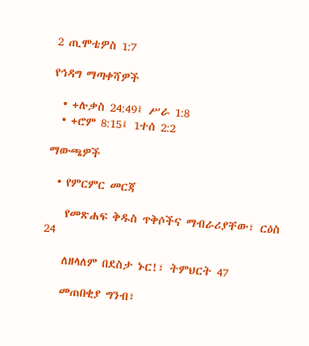2 ጢሞቴዎስ 1:7

የኅዳግ ማጣቀሻዎች

  • +ሉቃስ 24:49፤ ሥራ 1:8
  • +ሮም 8:15፤ 1ተሰ 2:2

ማውጫዎች

  • የምርምር መርጃ

    የመጽሐፍ ቅዱስ ጥቅሶችና ማብራሪያቸው፣ ርዕስ 24

    ለዘላለም በደስታ ኑር!፣ ትምህርት 47

    መጠበቂያ ግንብ፣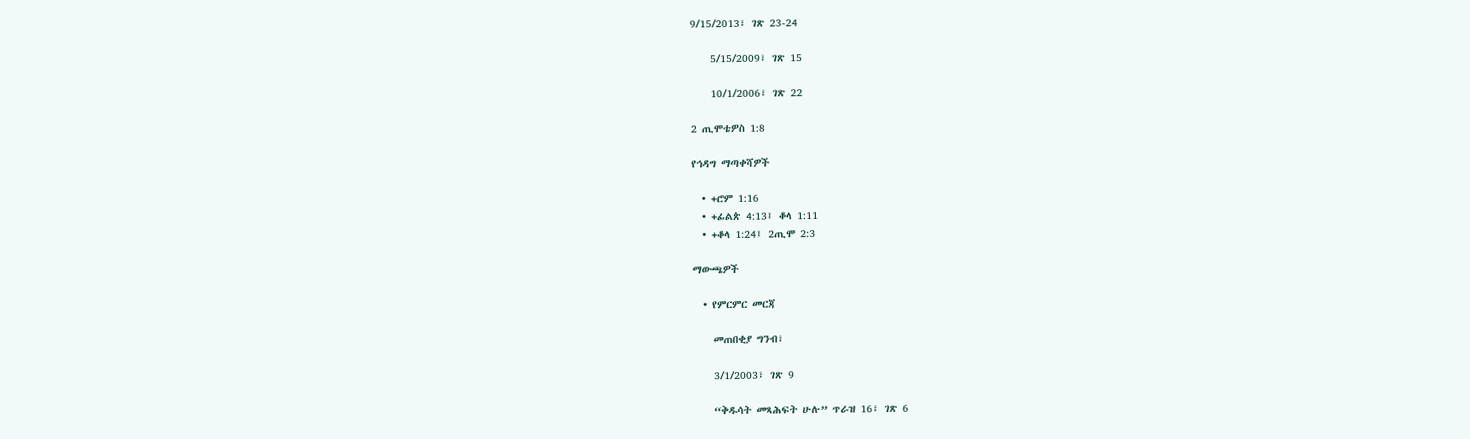9/15/2013፣ ገጽ 23-24

    5/15/2009፣ ገጽ 15

    10/1/2006፣ ገጽ 22

2 ጢሞቴዎስ 1:8

የኅዳግ ማጣቀሻዎች

  • +ሮም 1:16
  • +ፊልጵ 4:13፤ ቆላ 1:11
  • +ቆላ 1:24፤ 2ጢሞ 2:3

ማውጫዎች

  • የምርምር መርጃ

    መጠበቂያ ግንብ፣

    3/1/2003፣ ገጽ 9

    “ቅዱሳት መጻሕፍት ሁሉ” ጥራዝ 16፣ ገጽ 6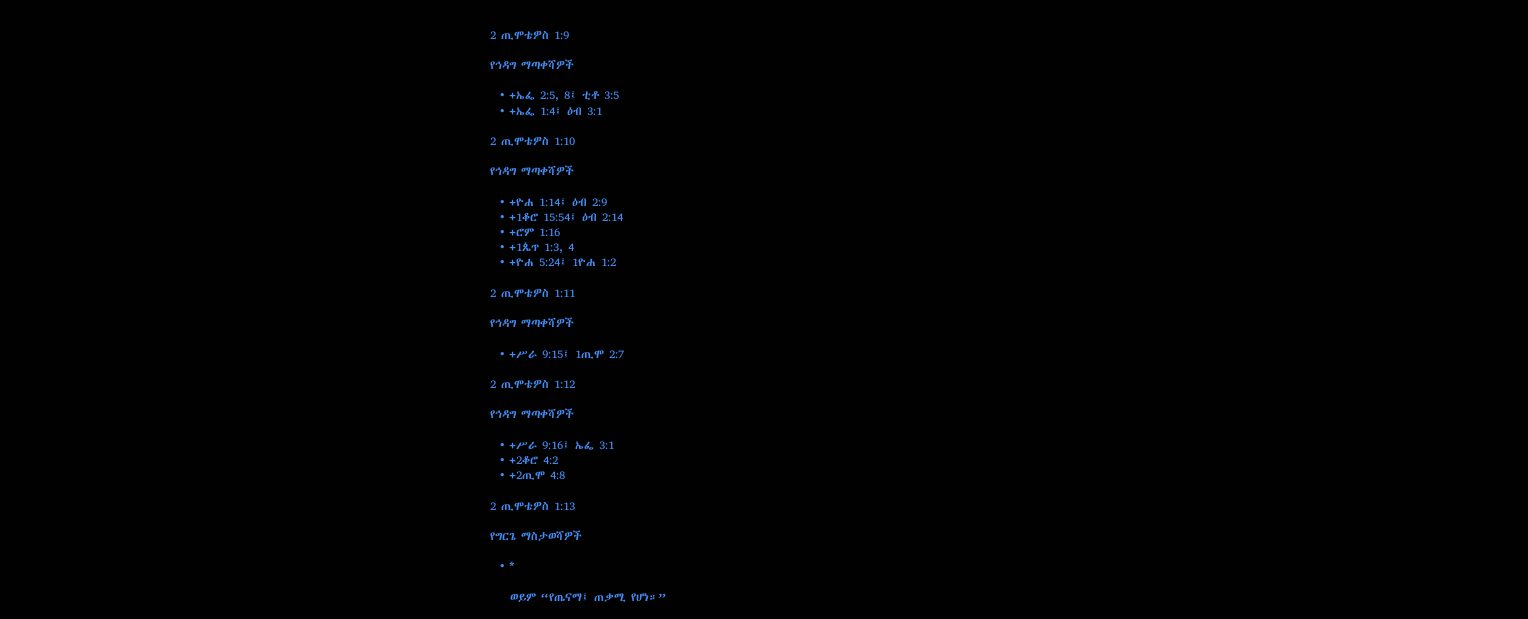2 ጢሞቴዎስ 1:9

የኅዳግ ማጣቀሻዎች

  • +ኤፌ 2:5, 8፤ ቲቶ 3:5
  • +ኤፌ 1:4፤ ዕብ 3:1

2 ጢሞቴዎስ 1:10

የኅዳግ ማጣቀሻዎች

  • +ዮሐ 1:14፤ ዕብ 2:9
  • +1ቆሮ 15:54፤ ዕብ 2:14
  • +ሮም 1:16
  • +1ጴጥ 1:3, 4
  • +ዮሐ 5:24፤ 1ዮሐ 1:2

2 ጢሞቴዎስ 1:11

የኅዳግ ማጣቀሻዎች

  • +ሥራ 9:15፤ 1ጢሞ 2:7

2 ጢሞቴዎስ 1:12

የኅዳግ ማጣቀሻዎች

  • +ሥራ 9:16፤ ኤፌ 3:1
  • +2ቆሮ 4:2
  • +2ጢሞ 4:8

2 ጢሞቴዎስ 1:13

የግርጌ ማስታወሻዎች

  • *

    ወይም “የጤናማ፤ ጠቃሚ የሆነ።”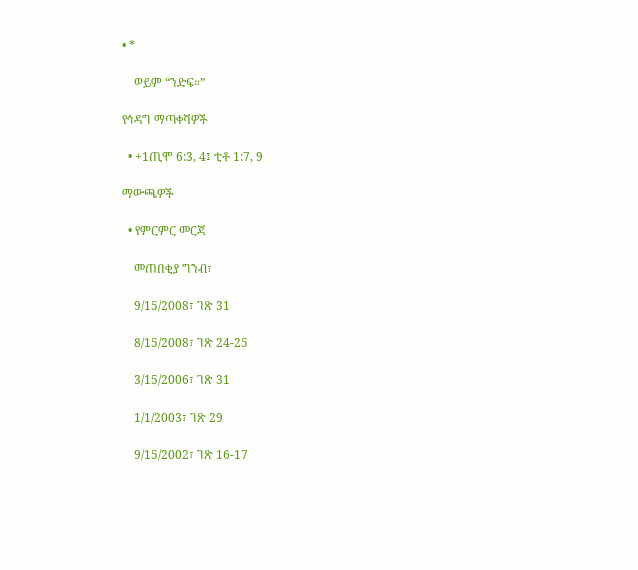• *

    ወይም “ንድፍ።”

የኅዳግ ማጣቀሻዎች

  • +1ጢሞ 6:3, 4፤ ቲቶ 1:7, 9

ማውጫዎች

  • የምርምር መርጃ

    መጠበቂያ ግንብ፣

    9/15/2008፣ ገጽ 31

    8/15/2008፣ ገጽ 24-25

    3/15/2006፣ ገጽ 31

    1/1/2003፣ ገጽ 29

    9/15/2002፣ ገጽ 16-17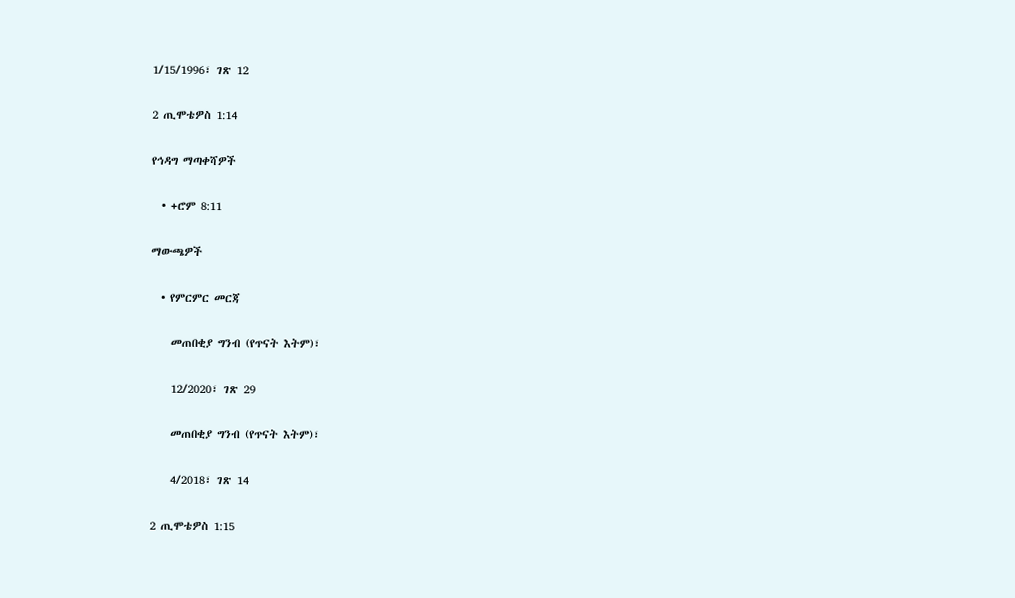1/15/1996፣ ገጽ 12

2 ጢሞቴዎስ 1:14

የኅዳግ ማጣቀሻዎች

  • +ሮም 8:11

ማውጫዎች

  • የምርምር መርጃ

    መጠበቂያ ግንብ (የጥናት እትም)፣

    12/2020፣ ገጽ 29

    መጠበቂያ ግንብ (የጥናት እትም)፣

    4/2018፣ ገጽ 14

2 ጢሞቴዎስ 1:15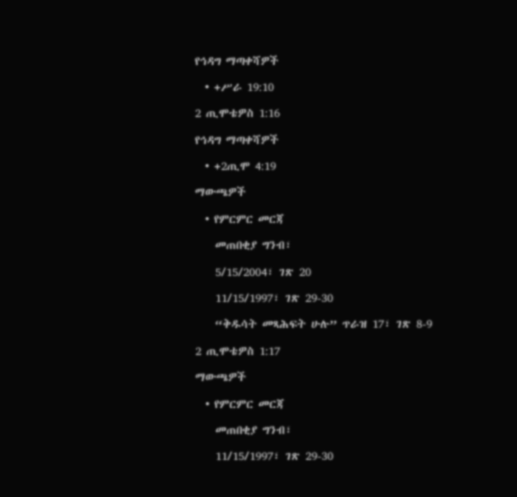የኅዳግ ማጣቀሻዎች

  • +ሥራ 19:10

2 ጢሞቴዎስ 1:16

የኅዳግ ማጣቀሻዎች

  • +2ጢሞ 4:19

ማውጫዎች

  • የምርምር መርጃ

    መጠበቂያ ግንብ፣

    5/15/2004፣ ገጽ 20

    11/15/1997፣ ገጽ 29-30

    “ቅዱሳት መጻሕፍት ሁሉ” ጥራዝ 17፣ ገጽ 8-9

2 ጢሞቴዎስ 1:17

ማውጫዎች

  • የምርምር መርጃ

    መጠበቂያ ግንብ፣

    11/15/1997፣ ገጽ 29-30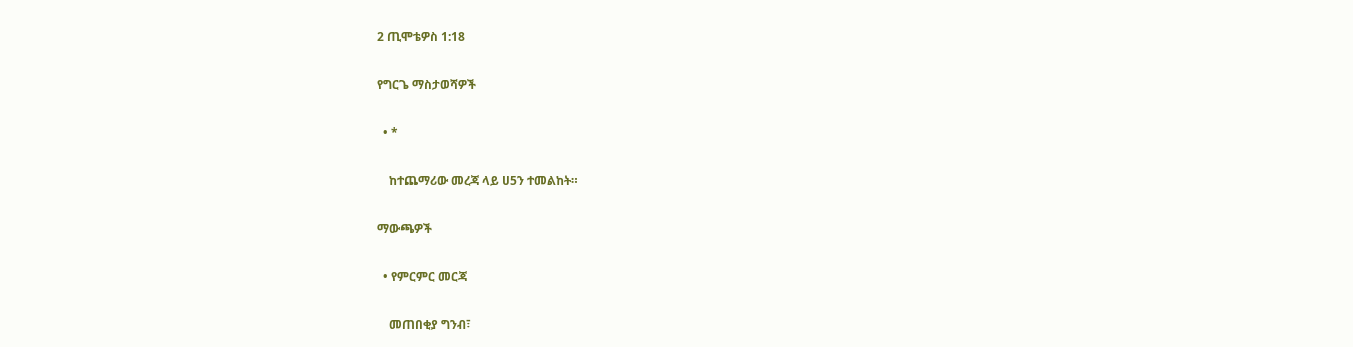2 ጢሞቴዎስ 1:18

የግርጌ ማስታወሻዎች

  • *

    ከተጨማሪው መረጃ ላይ ሀ5ን ተመልከት።

ማውጫዎች

  • የምርምር መርጃ

    መጠበቂያ ግንብ፣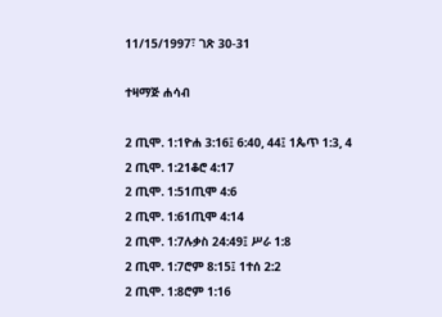11/15/1997፣ ገጽ 30-31

ተዛማጅ ሐሳብ

2 ጢሞ. 1:1ዮሐ 3:16፤ 6:40, 44፤ 1ጴጥ 1:3, 4
2 ጢሞ. 1:21ቆሮ 4:17
2 ጢሞ. 1:51ጢሞ 4:6
2 ጢሞ. 1:61ጢሞ 4:14
2 ጢሞ. 1:7ሉቃስ 24:49፤ ሥራ 1:8
2 ጢሞ. 1:7ሮም 8:15፤ 1ተሰ 2:2
2 ጢሞ. 1:8ሮም 1:16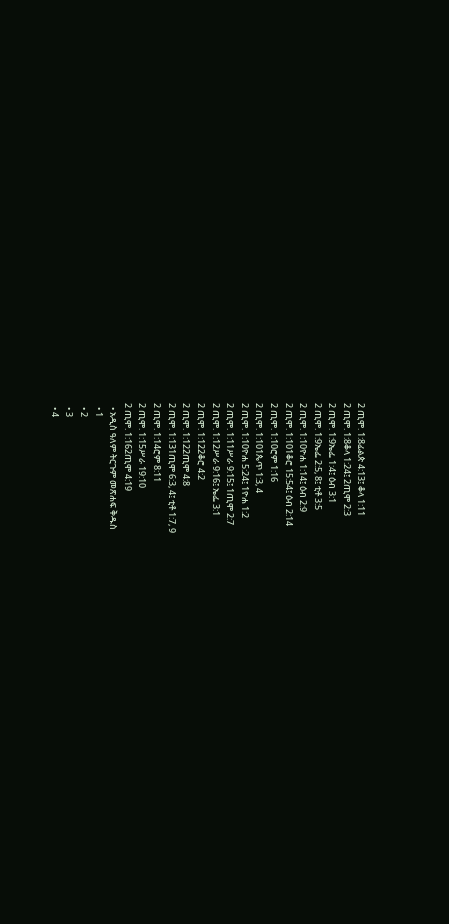2 ጢሞ. 1:8ፊልጵ 4:13፤ ቆላ 1:11
2 ጢሞ. 1:8ቆላ 1:24፤ 2ጢሞ 2:3
2 ጢሞ. 1:9ኤፌ 1:4፤ ዕብ 3:1
2 ጢሞ. 1:9ኤፌ 2:5, 8፤ ቲቶ 3:5
2 ጢሞ. 1:10ዮሐ 1:14፤ ዕብ 2:9
2 ጢሞ. 1:101ቆሮ 15:54፤ ዕብ 2:14
2 ጢሞ. 1:10ሮም 1:16
2 ጢሞ. 1:101ጴጥ 1:3, 4
2 ጢሞ. 1:10ዮሐ 5:24፤ 1ዮሐ 1:2
2 ጢሞ. 1:11ሥራ 9:15፤ 1ጢሞ 2:7
2 ጢሞ. 1:12ሥራ 9:16፤ ኤፌ 3:1
2 ጢሞ. 1:122ቆሮ 4:2
2 ጢሞ. 1:122ጢሞ 4:8
2 ጢሞ. 1:131ጢሞ 6:3, 4፤ ቲቶ 1:7, 9
2 ጢሞ. 1:14ሮም 8:11
2 ጢሞ. 1:15ሥራ 19:10
2 ጢሞ. 1:162ጢሞ 4:19
  • አዲስ ዓለም ትርጉም መጽሐፍ ቅዱስ
  • 1
  • 2
  • 3
  • 4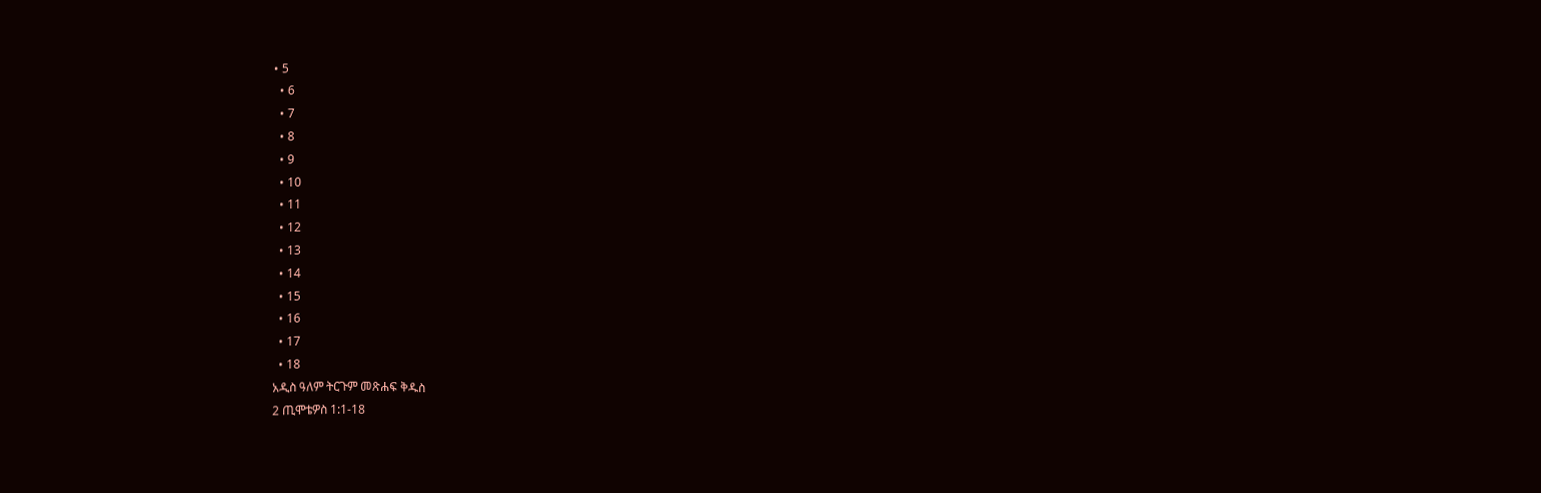• 5
  • 6
  • 7
  • 8
  • 9
  • 10
  • 11
  • 12
  • 13
  • 14
  • 15
  • 16
  • 17
  • 18
አዲስ ዓለም ትርጉም መጽሐፍ ቅዱስ
2 ጢሞቴዎስ 1:1-18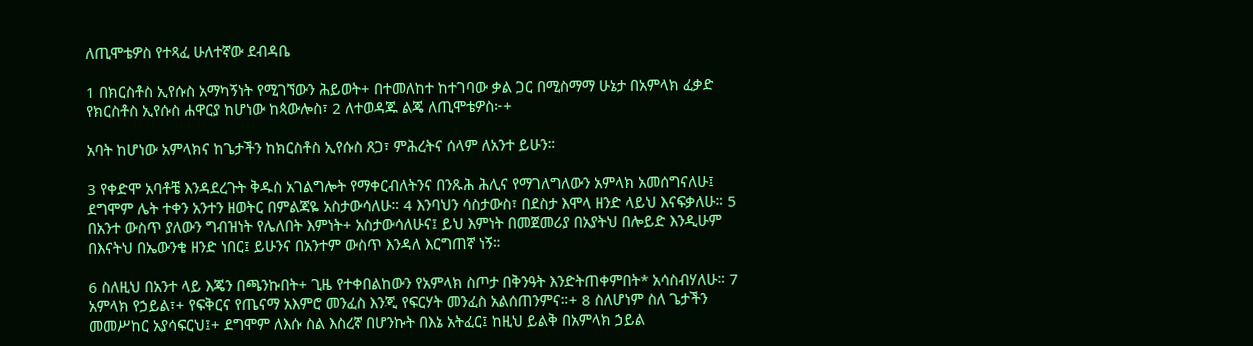ለጢሞቴዎስ የተጻፈ ሁለተኛው ደብዳቤ

1 በክርስቶስ ኢየሱስ አማካኝነት የሚገኘውን ሕይወት+ በተመለከተ ከተገባው ቃል ጋር በሚስማማ ሁኔታ በአምላክ ፈቃድ የክርስቶስ ኢየሱስ ሐዋርያ ከሆነው ከጳውሎስ፣ 2 ለተወዳጁ ልጄ ለጢሞቴዎስ፦+

አባት ከሆነው አምላክና ከጌታችን ከክርስቶስ ኢየሱስ ጸጋ፣ ምሕረትና ሰላም ለአንተ ይሁን።

3 የቀድሞ አባቶቼ እንዳደረጉት ቅዱስ አገልግሎት የማቀርብለትንና በንጹሕ ሕሊና የማገለግለውን አምላክ አመሰግናለሁ፤ ደግሞም ሌት ተቀን አንተን ዘወትር በምልጃዬ አስታውሳለሁ። 4 እንባህን ሳስታውስ፣ በደስታ እሞላ ዘንድ ላይህ እናፍቃለሁ። 5 በአንተ ውስጥ ያለውን ግብዝነት የሌለበት እምነት+ አስታውሳለሁና፤ ይህ እምነት በመጀመሪያ በአያትህ በሎይድ እንዲሁም በእናትህ በኤውንቄ ዘንድ ነበር፤ ይሁንና በአንተም ውስጥ እንዳለ እርግጠኛ ነኝ።

6 ስለዚህ በአንተ ላይ እጄን በጫንኩበት+ ጊዜ የተቀበልከውን የአምላክ ስጦታ በቅንዓት እንድትጠቀምበት* አሳስብሃለሁ። 7 አምላክ የኃይል፣+ የፍቅርና የጤናማ አእምሮ መንፈስ እንጂ የፍርሃት መንፈስ አልሰጠንምና።+ 8 ስለሆነም ስለ ጌታችን መመሥከር አያሳፍርህ፤+ ደግሞም ለእሱ ስል እስረኛ በሆንኩት በእኔ አትፈር፤ ከዚህ ይልቅ በአምላክ ኃይል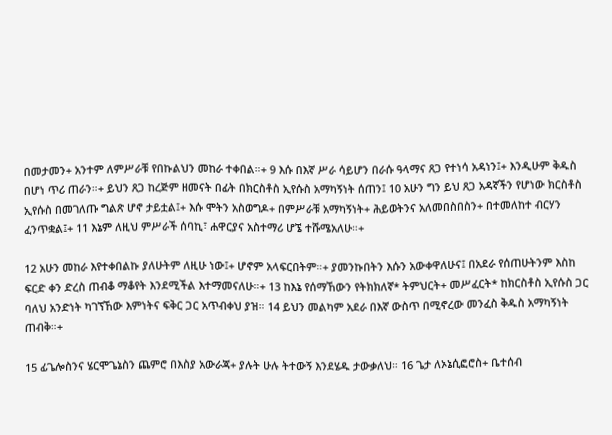በመታመን+ አንተም ለምሥራቹ የበኩልህን መከራ ተቀበል።+ 9 እሱ በእኛ ሥራ ሳይሆን በራሱ ዓላማና ጸጋ የተነሳ አዳነን፤+ እንዲሁም ቅዱስ በሆነ ጥሪ ጠራን።+ ይህን ጸጋ ከረጅም ዘመናት በፊት በክርስቶስ ኢየሱስ አማካኝነት ሰጠን፤ 10 አሁን ግን ይህ ጸጋ አዳኛችን የሆነው ክርስቶስ ኢየሱስ በመገለጡ ግልጽ ሆኖ ታይቷል፤+ እሱ ሞትን አስወግዶ+ በምሥራቹ አማካኝነት+ ሕይወትንና አለመበስበስን+ በተመለከተ ብርሃን ፈንጥቋል፤+ 11 እኔም ለዚህ ምሥራች ሰባኪ፣ ሐዋርያና አስተማሪ ሆኜ ተሹሜአለሁ።+

12 አሁን መከራ እየተቀበልኩ ያለሁትም ለዚሁ ነው፤+ ሆኖም አላፍርበትም።+ ያመንኩበትን እሱን አውቀዋለሁና፤ በአደራ የሰጠሁትንም እስከ ፍርድ ቀን ድረስ ጠብቆ ማቆየት እንደሚችል እተማመናለሁ።+ 13 ከእኔ የሰማኸውን የትክክለኛ* ትምህርት+ መሥፈርት* ከክርስቶስ ኢየሱስ ጋር ባለህ አንድነት ካገኘኸው እምነትና ፍቅር ጋር አጥብቀህ ያዝ። 14 ይህን መልካም አደራ በእኛ ውስጥ በሚኖረው መንፈስ ቅዱስ አማካኝነት ጠብቅ።+

15 ፊጌሎስንና ሄርሞጌኔስን ጨምሮ በእስያ አውራጃ+ ያሉት ሁሉ ትተውኝ እንደሄዱ ታውቃለህ። 16 ጌታ ለኦኔሲፎሮስ+ ቤተሰብ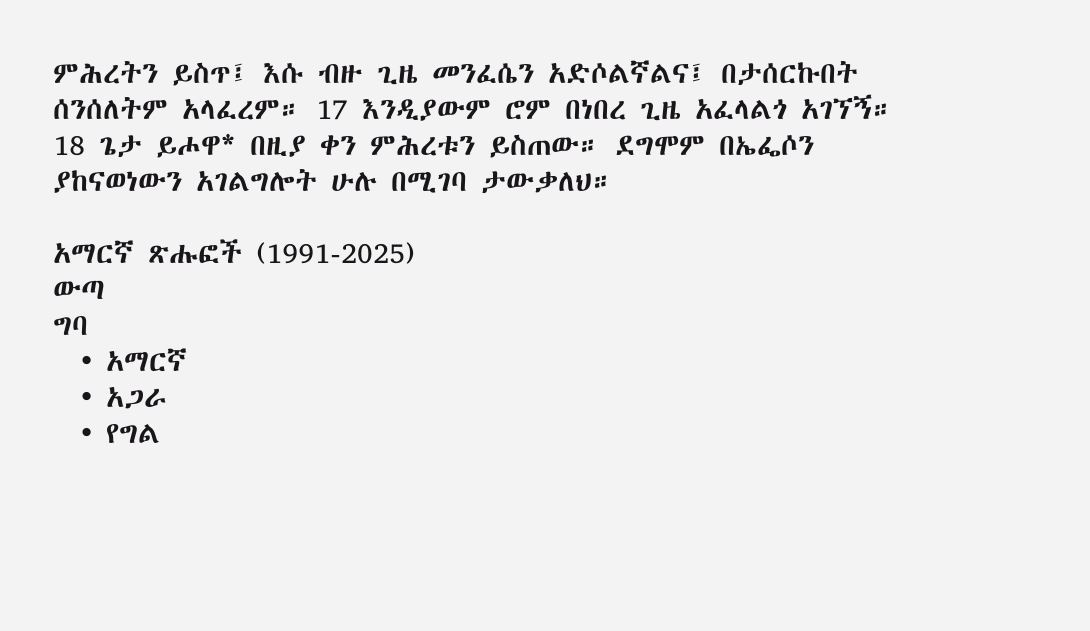ምሕረትን ይስጥ፤ እሱ ብዙ ጊዜ መንፈሴን አድሶልኛልና፤ በታሰርኩበት ሰንሰለትም አላፈረም። 17 እንዲያውም ሮም በነበረ ጊዜ አፈላልጎ አገኘኝ። 18 ጌታ ይሖዋ* በዚያ ቀን ምሕረቱን ይስጠው። ደግሞም በኤፌሶን ያከናወነውን አገልግሎት ሁሉ በሚገባ ታውቃለህ።

አማርኛ ጽሑፎች (1991-2025)
ውጣ
ግባ
  • አማርኛ
  • አጋራ
  • የግል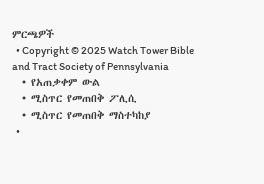ምርጫዎች
  • Copyright © 2025 Watch Tower Bible and Tract Society of Pennsylvania
  • የአጠቃቀም ውል
  • ሚስጥር የመጠበቅ ፖሊሲ
  • ሚስጥር የመጠበቅ ማስተካከያ
  •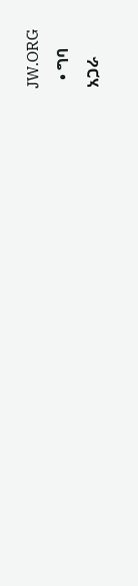JW.ORG
  • ግባ
አጋራ